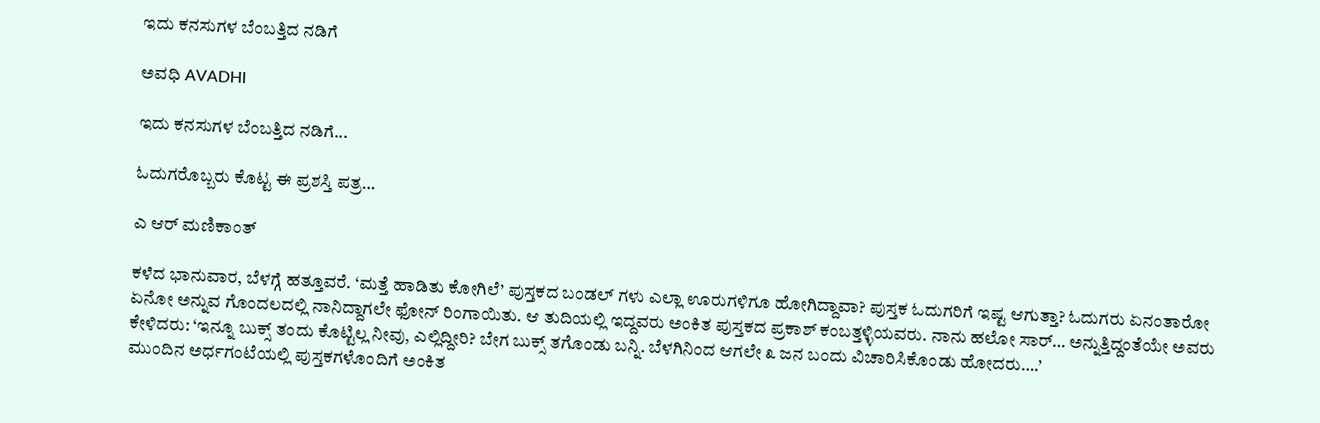ಇದು ಕನಸುಗಳ ಬೆಂಬತ್ತಿದ ನಡಿಗೆ‍

ಅವಧಿ AVADHI

ಇದು ಕನಸುಗಳ ಬೆಂಬತ್ತಿದ ನಡಿಗೆ...

ಓದುಗರೊಬ್ಬರು ಕೊಟ್ಟ ಈ ಪ್ರಶಸ್ತಿ ಪತ್ರ…

ಎ ಆರ್ ಮಣಿಕಾಂತ್

ಕಳೆದ ಭಾನುವಾರ, ಬೆಳಗ್ಗೆ ಹತ್ತೂವರೆ. ‘ಮತ್ತೆ ಹಾಡಿತು ಕೋಗಿಲೆ’ ಪುಸ್ತಕದ ಬಂಡಲ್ ಗಳು ಎಲ್ಲಾ ಊರುಗಳಿಗೂ ಹೋಗಿದ್ದಾವಾ? ಪುಸ್ತಕ ಓದುಗರಿಗೆ ಇಷ್ಟ ಆಗುತ್ತಾ? ಓದುಗರು ಏನಂತಾರೋ ಏನೋ ಅನ್ನುವ ಗೊಂದಲದಲ್ಲಿ ನಾನಿದ್ದಾಗಲೇ ಫೋನ್ ರಿಂಗಾಯಿತು. ಆ ತುದಿಯಲ್ಲಿ ಇದ್ದವರು ಅಂಕಿತ ಪುಸ್ತಕದ ಪ್ರಕಾಶ್ ಕಂಬತ್ತಳ್ಳಿಯವರು. ನಾನು ಹಲೋ ಸಾರ್… ಅನ್ನುತ್ತಿದ್ದಂತೆಯೇ ಅವರು ಕೇಳಿದರು: ‘ಇನ್ನೂ ಬುಕ್ಸ್ ತಂದು ಕೊಟ್ಟಿಲ್ಲ ನೀವು, ಎಲ್ಲಿದ್ದೀರಿ? ಬೇಗ ಬುಕ್ಸ್ ತಗೊಂಡು ಬನ್ನಿ. ಬೆಳಗಿನಿಂದ ಆಗಲೇ ೩ ಜನ ಬಂದು ವಿಚಾರಿಸಿಕೊಂಡು ಹೋದರು….’
ಮುಂದಿನ ಅರ್ಧಗಂಟೆಯಲ್ಲಿ ಪುಸ್ತಕಗಳೊಂದಿಗೆ ಅಂಕಿತ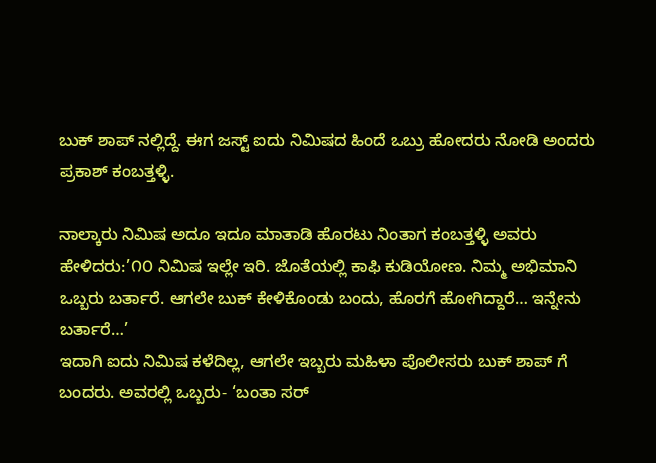ಬುಕ್ ಶಾಪ್ ನಲ್ಲಿದ್ದೆ. ಈಗ ಜಸ್ಟ್ ಐದು ನಿಮಿಷದ ಹಿಂದೆ ಒಬ್ರು ಹೋದರು ನೋಡಿ ಅಂದರು ಪ್ರಕಾಶ್ ಕಂಬತ್ತಳ್ಳಿ.

ನಾಲ್ಕಾರು ನಿಮಿಷ ಅದೂ ಇದೂ ಮಾತಾಡಿ ಹೊರಟು ನಿಂತಾಗ ಕಂಬತ್ತಳ್ಳಿ ಅವರು ಹೇಳಿದರು:’೧೦ ನಿಮಿಷ ಇಲ್ಲೇ ಇರಿ. ಜೊತೆಯಲ್ಲಿ ಕಾಫಿ ಕುಡಿಯೋಣ. ನಿಮ್ಮ ಅಭಿಮಾನಿ ಒಬ್ಬರು ಬರ್ತಾರೆ. ಆಗಲೇ ಬುಕ್ ಕೇಳಿಕೊಂಡು ಬಂದು, ಹೊರಗೆ ಹೋಗಿದ್ದಾರೆ… ಇನ್ನೇನು ಬರ್ತಾರೆ…’
ಇದಾಗಿ ಐದು ನಿಮಿಷ ಕಳೆದಿಲ್ಲ, ಆಗಲೇ ಇಬ್ಬರು ಮಹಿಳಾ ಪೊಲೀಸರು ಬುಕ್ ಶಾಪ್ ಗೆ ಬಂದರು. ಅವರಲ್ಲಿ ಒಬ್ಬರು- ‘ಬಂತಾ ಸರ್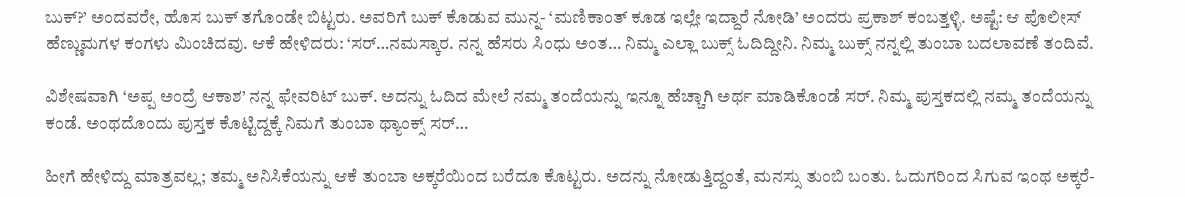ಬುಕ್?’ ಅಂದವರೇ, ಹೊಸ ಬುಕ್ ತಗೊಂಡೇ ಬಿಟ್ಟರು. ಅವರಿಗೆ ಬುಕ್ ಕೊಡುವ ಮುನ್ನ- ‘ಮಣಿಕಾಂತ್ ಕೂಡ ಇಲ್ಲೇ ಇದ್ದಾರೆ ನೋಡಿ’ ಅಂದರು ಪ್ರಕಾಶ್ ಕಂಬತ್ತಳ್ಳಿ. ಅಷ್ಟೆ: ಆ ಪೊಲೀಸ್ ಹೆಣ್ಣುಮಗಳ ಕಂಗಳು ಮಿಂಚಿದವು. ಆಕೆ ಹೇಳಿದರು: ‘ಸರ್…ನಮಸ್ಕಾರ. ನನ್ನ ಹೆಸರು ಸಿಂಧು ಅಂತ… ನಿಮ್ಮ ಎಲ್ಲಾ ಬುಕ್ಸ್ ಓದಿದ್ದೀನಿ. ನಿಮ್ಮ ಬುಕ್ಸ್ ನನ್ನಲ್ಲಿ ತುಂಬಾ ಬದಲಾವಣೆ ತಂದಿವೆ.

ವಿಶೇಷವಾಗಿ ‘ಅಪ್ಪ ಅಂದ್ರೆ ಆಕಾಶ’ ನನ್ನ ಫೇವರಿಟ್ ಬುಕ್. ಅದನ್ನು ಓದಿದ ಮೇಲೆ ನಮ್ಮ ತಂದೆಯನ್ನು ಇನ್ನೂ ಹೆಚ್ಚಾಗಿ ಅರ್ಥ ಮಾಡಿಕೊಂಡೆ ಸರ್. ನಿಮ್ಮ ಪುಸ್ತಕದಲ್ಲಿ ನಮ್ಮ ತಂದೆಯನ್ನು ಕಂಡೆ. ಅಂಥದೊಂದು ಪುಸ್ತಕ ಕೊಟ್ಟಿದ್ದಕ್ಕೆ ನಿಮಗೆ ತುಂಬಾ ಥ್ಯಾಂಕ್ಸ್ ಸರ್…

ಹೀಗೆ ಹೇಳಿದ್ದು ಮಾತ್ರವಲ್ಲ; ತಮ್ಮ ಅನಿಸಿಕೆಯನ್ನು ಆಕೆ ತುಂಬಾ ಅಕ್ಕರೆಯಿಂದ ಬರೆದೂ ಕೊಟ್ಟರು. ಅದನ್ನು ನೋಡುತ್ತಿದ್ದಂತೆ, ಮನಸ್ಸು ತುಂಬಿ ಬಂತು. ಓದುಗರಿಂದ ಸಿಗುವ ಇಂಥ ಅಕ್ಕರೆ-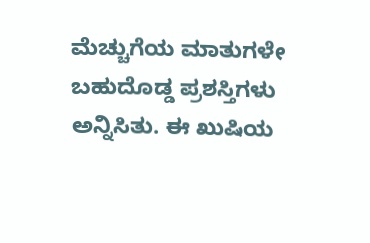ಮೆಚ್ಚುಗೆಯ ಮಾತುಗಳೇ ಬಹುದೊಡ್ಡ ಪ್ರಶಸ್ತಿಗಳು ಅನ್ನಿಸಿತು. ಈ ಖುಷಿಯ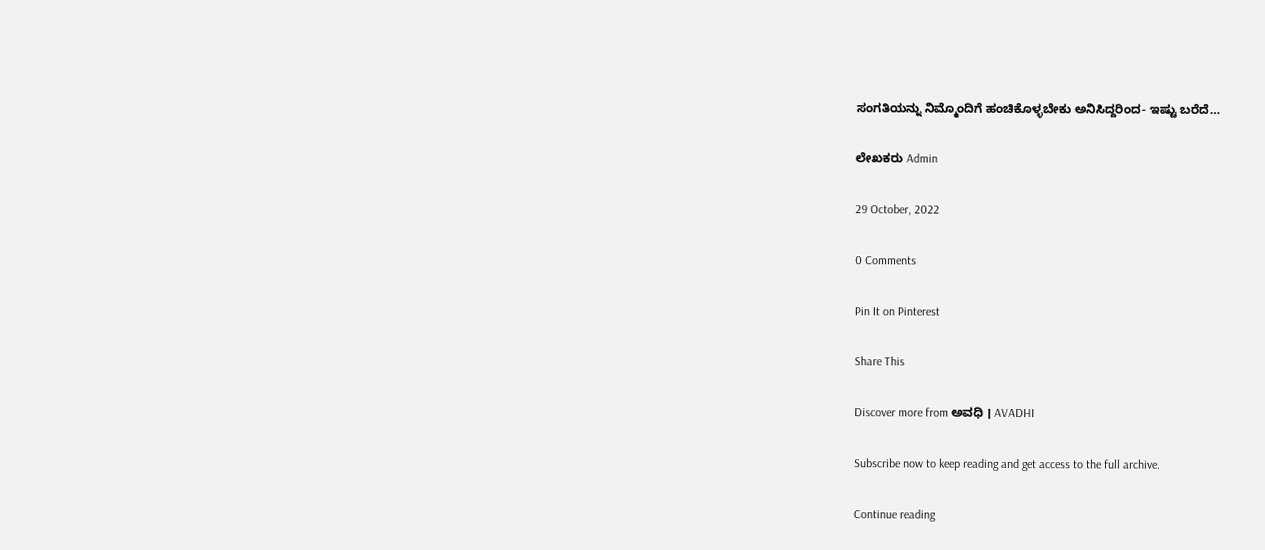ಸಂಗತಿಯನ್ನು ನಿಮ್ಮೊಂದಿಗೆ ಹಂಚಿಕೊಳ್ಳಬೇಕು ಅನಿಸಿದ್ದರಿಂದ- ಇಷ್ಟು ಬರೆದೆ…

ಲೇಖಕರು Admin

29 October, 2022

0 Comments

Pin It on Pinterest

Share This

Discover more from ಅವಧಿ । AVADHI

Subscribe now to keep reading and get access to the full archive.

Continue reading